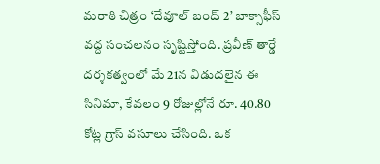మరాఠి చిత్రం ‘దేవూల్ బంద్ 2’ బాక్సాఫీస్ వద్ద సంచలనం సృష్టిస్తోంది. ప్రవీణ్ తార్డే దర్శకత్వంలో మే 21న విడుదలైన ఈ సినిమా, కేవలం 9 రోజుల్లోనే రూ. 40.80 కోట్ల గ్రాస్ వసూలు చేసింది. ఒక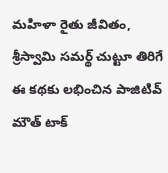మహిళా రైతు జీవితం, శ్రీస్వామి సమర్థ్ చుట్టూ తిరిగే ఈ కథకు లభించిన పాజిటివ్ మౌత్ టాక్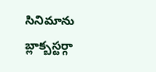సినిమాను బ్లాక్బస్టర్గా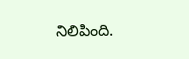నిలిపింది.